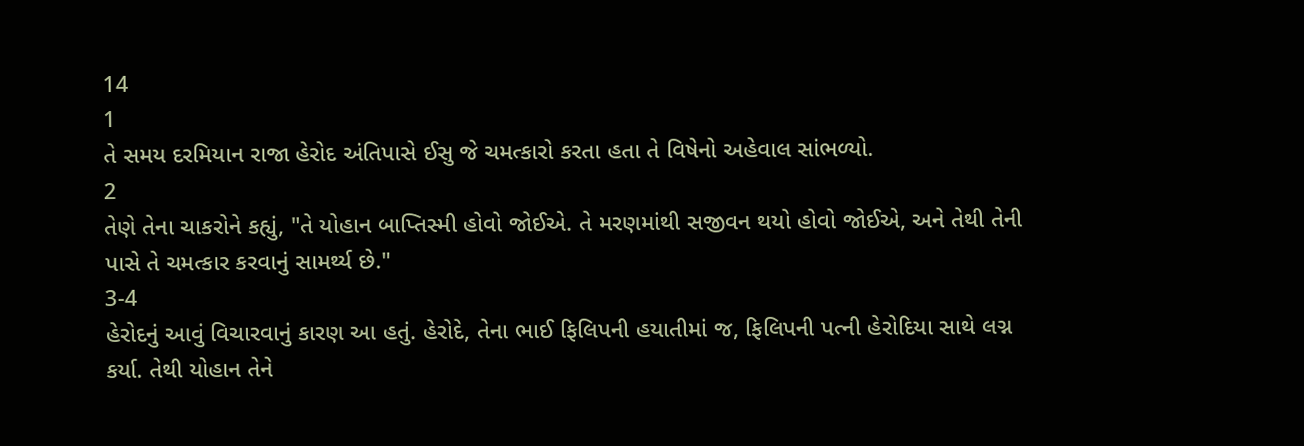14
1
તે સમય દરમિયાન રાજા હેરોદ અંતિપાસે ઈસુ જે ચમત્કારો કરતા હતા તે વિષેનો અહેવાલ સાંભળ્યો.
2
તેણે તેના ચાકરોને કહ્યું, "તે યોહાન બાપ્તિસ્મી હોવો જોઈએ. તે મરણમાંથી સજીવન થયો હોવો જોઈએ, અને તેથી તેની પાસે તે ચમત્કાર કરવાનું સામર્થ્ય છે."
3-4
હેરોદનું આવું વિચારવાનું કારણ આ હતું. હેરોદે, તેના ભાઈ ફિલિપની હયાતીમાં જ, ફિલિપની પત્ની હેરોદિયા સાથે લગ્ન કર્યા. તેથી યોહાન તેને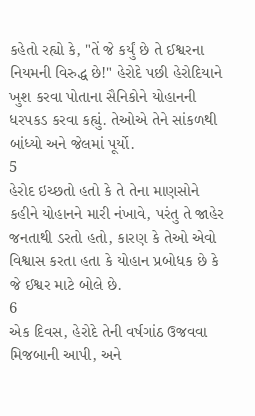કહેતો રહ્યો કે, "તેં જે કર્યું છે તે ઈશ્વરના નિયમની વિરુદ્ધ છે!" હેરોદે પછી હેરોદિયાને ખુશ કરવા પોતાના સૈનિકોને યોહાનની ધરપકડ કરવા કહ્યું. તેઓએ તેને સાંકળથી બાંધ્યો અને જેલમાં પૂર્યો.
5
હેરોદ ઇચ્છતો હતો કે તે તેના માણસોને કહીને યોહાનને મારી નંખાવે, પરંતુ તે જાહેર જનતાથી ડરતો હતો, કારણ કે તેઓ એવો વિશ્વાસ કરતા હતા કે યોહાન પ્રબોધક છે કે જે ઈશ્વર માટે બોલે છે.
6
એક દિવસ, હેરોદે તેની વર્ષગાંઠ ઉજવવા મિજબાની આપી, અને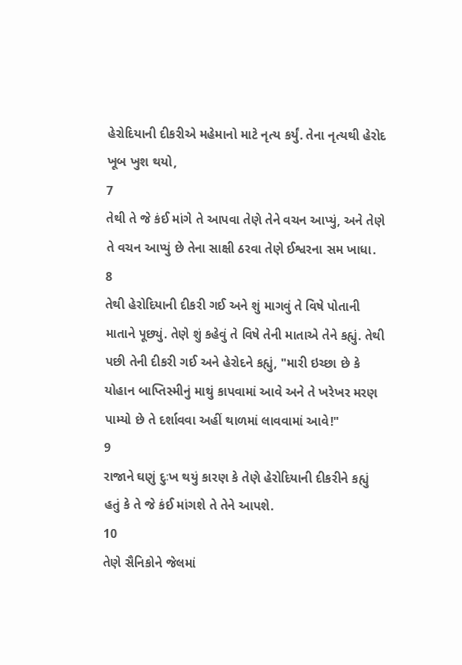હેરોદિયાની દીકરીએ મહેમાનો માટે નૃત્ય કર્યું. તેના નૃત્યથી હેરોદ ખૂબ ખુશ થયો,
7
તેથી તે જે કંઈ માંગે તે આપવા તેણે તેને વચન આપ્યું, અને તેણે તે વચન આપ્યું છે તેના સાક્ષી ઠરવા તેણે ઈશ્વરના સમ ખાધા.
8
તેથી હેરોદિયાની દીકરી ગઈ અને શું માગવું તે વિષે પોતાની માતાને પૂછ્યું. તેણે શું કહેવું તે વિષે તેની માતાએ તેને કહ્યું. તેથી પછી તેની દીકરી ગઈ અને હેરોદને કહ્યું, "મારી ઇચ્છા છે કે યોહાન બાપ્તિસ્મીનું માથું કાપવામાં આવે અને તે ખરેખર મરણ પામ્યો છે તે દર્શાવવા અહીં થાળમાં લાવવામાં આવે!"
9
રાજાને ઘણું દુઃખ થયું કારણ કે તેણે હેરોદિયાની દીકરીને કહ્યું હતું કે તે જે કંઈ માંગશે તે તેને આપશે.
10
તેણે સૈનિકોને જેલમાં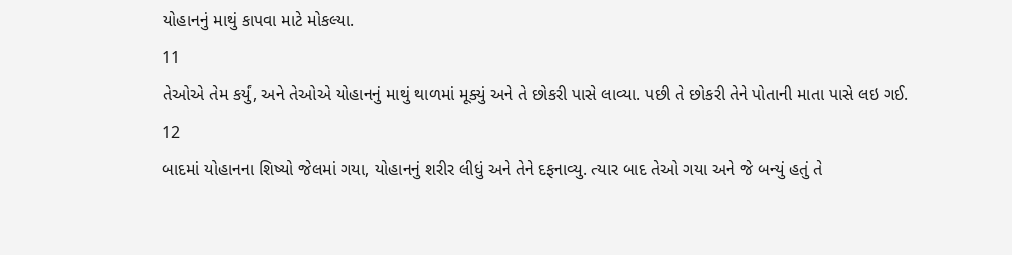યોહાનનું માથું કાપવા માટે મોકલ્યા.
11
તેઓએ તેમ કર્યું, અને તેઓએ યોહાનનું માથું થાળમાં મૂક્યું અને તે છોકરી પાસે લાવ્યા. પછી તે છોકરી તેને પોતાની માતા પાસે લઇ ગઈ.
12
બાદમાં યોહાનના શિષ્યો જેલમાં ગયા, યોહાનનું શરીર લીધું અને તેને દફનાવ્યુ. ત્યાર બાદ તેઓ ગયા અને જે બન્યું હતું તે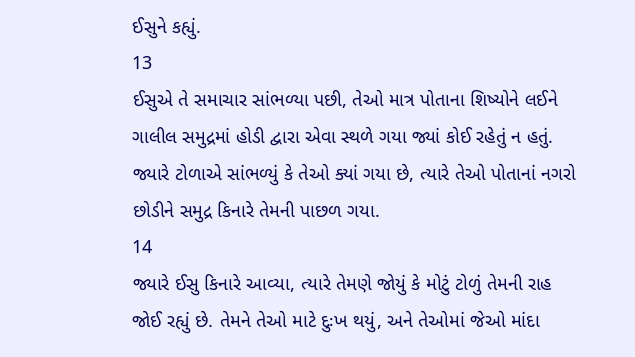ઈસુને કહ્યું.
13
ઈસુએ તે સમાચાર સાંભળ્યા પછી, તેઓ માત્ર પોતાના શિષ્યોને લઈને ગાલીલ સમુદ્રમાં હોડી દ્વારા એવા સ્થળે ગયા જ્યાં કોઈ રહેતું ન હતું.
જ્યારે ટોળાએ સાંભળ્યું કે તેઓ ક્યાં ગયા છે, ત્યારે તેઓ પોતાનાં નગરો છોડીને સમુદ્ર કિનારે તેમની પાછળ ગયા.
14
જ્યારે ઈસુ કિનારે આવ્યા, ત્યારે તેમણે જોયું કે મોટું ટોળું તેમની રાહ જોઈ રહ્યું છે. તેમને તેઓ માટે દુઃખ થયું, અને તેઓમાં જેઓ માંદા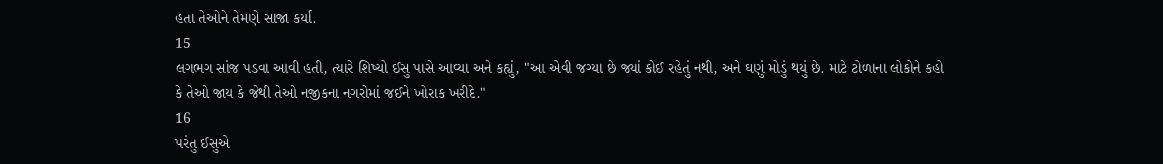હતા તેઓને તેમણે સાજા કર્યા.
15
લગભગ સાંજ પડવા આવી હતી, ત્યારે શિષ્યો ઈસુ પાસે આવ્યા અને કહ્યું, "આ એવી જગ્યા છે જ્યાં કોઈ રહેતું નથી, અને ઘણું મોડું થયું છે. માટે ટોળાના લોકોને કહો કે તેઓ જાય કે જેથી તેઓ નજીકના નગરોમાં જઈને ખોરાક ખરીદે."
16
પરંતુ ઈસુએ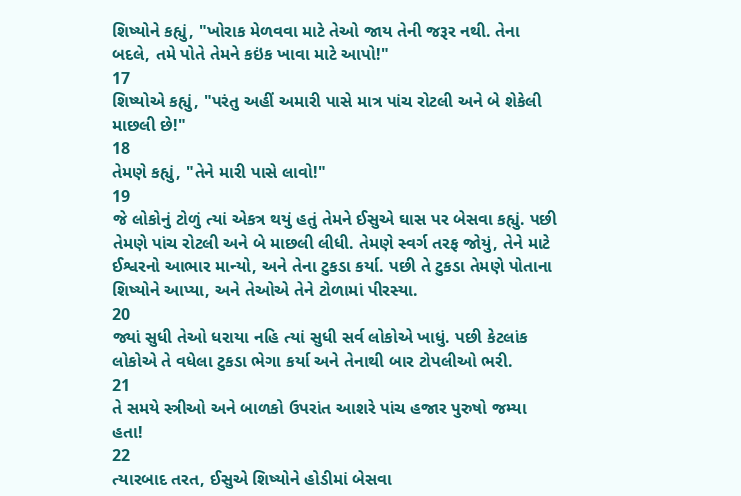શિષ્યોને કહ્યું, "ખોરાક મેળવવા માટે તેઓ જાય તેની જરૂર નથી. તેના બદલે, તમે પોતે તેમને કઇંક ખાવા માટે આપો!"
17
શિષ્યોએ કહ્યું, "પરંતુ અહીં અમારી પાસે માત્ર પાંચ રોટલી અને બે શેકેલી માછલી છે!"
18
તેમણે કહ્યું, "તેને મારી પાસે લાવો!"
19
જે લોકોનું ટોળું ત્યાં એકત્ર થયું હતું તેમને ઈસુએ ઘાસ પર બેસવા કહ્યું. પછી તેમણે પાંચ રોટલી અને બે માછલી લીધી. તેમણે સ્વર્ગ તરફ જોયું, તેને માટે ઈશ્વરનો આભાર માન્યો, અને તેના ટુકડા કર્યા. પછી તે ટુકડા તેમણે પોતાના શિષ્યોને આપ્યા, અને તેઓએ તેને ટોળામાં પીરસ્યા.
20
જ્યાં સુધી તેઓ ધરાયા નહિ ત્યાં સુધી સર્વ લોકોએ ખાધું. પછી કેટલાંક લોકોએ તે વધેલા ટુકડા ભેગા કર્યા અને તેનાથી બાર ટોપલીઓ ભરી.
21
તે સમયે સ્ત્રીઓ અને બાળકો ઉપરાંત આશરે પાંચ હજાર પુરુષો જમ્યા હતા!
22
ત્યારબાદ તરત, ઈસુએ શિષ્યોને હોડીમાં બેસવા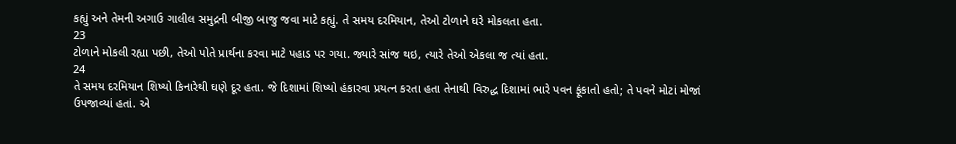કહ્યું અને તેમની અગાઉ ગાલીલ સમુદ્રની બીજી બાજુ જવા માટે કહ્યું. તે સમય દરમિયાન, તેઓ ટોળાને ઘરે મોકલતા હતા.
23
ટોળાને મોકલી રહ્યા પછી, તેઓ પોતે પ્રાર્થના કરવા માટે પહાડ પર ગયા. જ્યારે સાંજ થઇ, ત્યારે તેઓ એકલા જ ત્યાં હતા.
24
તે સમય દરમિયાન શિષ્યો કિનારેથી ઘણે દૂર હતા. જે દિશામાં શિષ્યો હંકારવા પ્રયત્ન કરતા હતા તેનાથી વિરુદ્ધ દિશામાં ભારે પવન ફૂંકાતો હતો; તે પવને મોટાં મોજાં ઉપજાવ્યાં હતાં. એ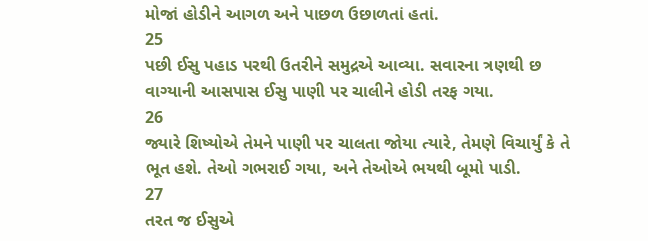મોજાં હોડીને આગળ અને પાછળ ઉછાળતાં હતાં.
25
પછી ઈસુ પહાડ પરથી ઉતરીને સમુદ્રએ આવ્યા. સવારના ત્રણથી છ વાગ્યાની આસપાસ ઈસુ પાણી પર ચાલીને હોડી તરફ ગયા.
26
જ્યારે શિષ્યોએ તેમને પાણી પર ચાલતા જોયા ત્યારે, તેમણે વિચાર્યું કે તે ભૂત હશે. તેઓ ગભરાઈ ગયા, અને તેઓએ ભયથી બૂમો પાડી.
27
તરત જ ઈસુએ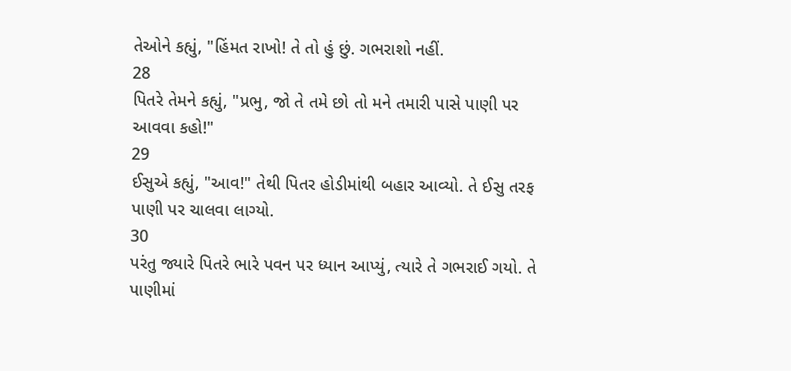તેઓને કહ્યું, "હિંમત રાખો! તે તો હું છું. ગભરાશો નહીં.
28
પિતરે તેમને કહ્યું, "પ્રભુ, જો તે તમે છો તો મને તમારી પાસે પાણી પર આવવા કહો!"
29
ઈસુએ કહ્યું, "આવ!" તેથી પિતર હોડીમાંથી બહાર આવ્યો. તે ઈસુ તરફ પાણી પર ચાલવા લાગ્યો.
30
પરંતુ જ્યારે પિતરે ભારે પવન પર ધ્યાન આપ્યું, ત્યારે તે ગભરાઈ ગયો. તે પાણીમાં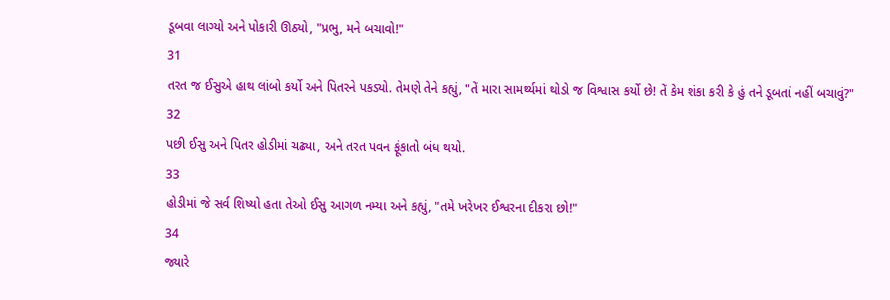ડૂબવા લાગ્યો અને પોકારી ઊઠ્યો, "પ્રભુ, મને બચાવો!"
31
તરત જ ઈસુએ હાથ લાંબો કર્યો અને પિતરને પકડ્યો. તેમણે તેને કહ્યું, "તેં મારા સામર્થ્યમાં થોડો જ વિશ્વાસ કર્યો છે! તેં કેમ શંકા કરી કે હું તને ડૂબતાં નહીં બચાવું?"
32
પછી ઈસુ અને પિતર હોડીમાં ચઢ્યા, અને તરત પવન ફૂંકાતો બંધ થયો.
33
હોડીમાં જે સર્વ શિષ્યો હતા તેઓ ઈસુ આગળ નમ્યા અને કહ્યું, "તમે ખરેખર ઈશ્વરના દીકરા છો!"
34
જ્યારે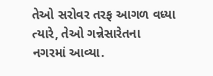તેઓ સરોવર તરફ આગળ વધ્યા ત્યારે, તેઓ ગન્નેસારેતના નગરમાં આવ્યા.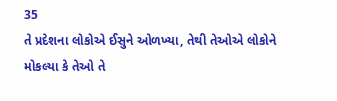35
તે પ્રદેશના લોકોએ ઈસુને ઓળખ્યા, તેથી તેઓએ લોકોને મોકલ્યા કે તેઓ તે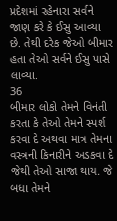પ્રદેશમાં રહેનારા સર્વને જાણ કરે કે ઈસુ આવ્યા છે. તેથી દરેક જેઓ બીમાર હતા તેઓ સર્વને ઈસુ પાસે લાવ્યા.
36
બીમાર લોકો તેમને વિનંતી કરતા કે તેઓ તેમને સ્પર્શ કરવા દે અથવા માત્ર તેમના વસ્ત્રની કિનારીને અડકવા દે જેથી તેઓ સાજા થાય. જે બધા તેમને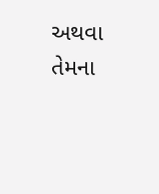અથવા તેમના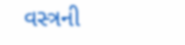વસ્ત્રની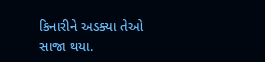કિનારીને અડક્યા તેઓ સાજા થયા.